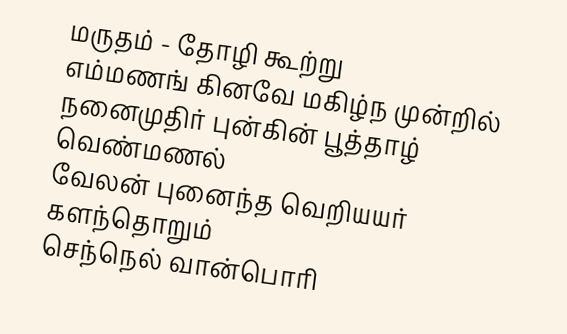மருதம் - தோழி கூற்று
எம்மணங் கினவே மகிழ்ந முன்றில்
நனைமுதிர் புன்கின் பூத்தாழ் வெண்மணல்
வேலன் புனைந்த வெறியயர் களந்தொறும்
செந்நெல் வான்பொரி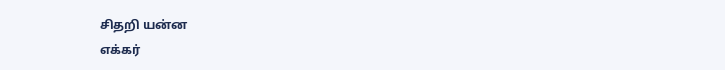சிதறி யன்ன
எக்கர்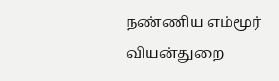நண்ணிய எம்மூர் வியன்துறை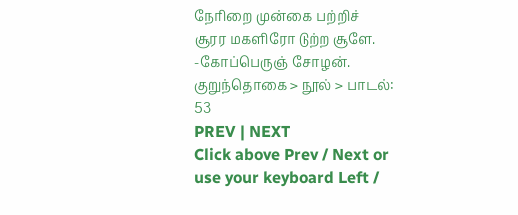நேரிறை முன்கை பற்றிச்
சூரர மகளிரோ டுற்ற சூளே.
-கோப்பெருஞ் சோழன்.
குறுந்தொகை > நூல் > பாடல்: 53
PREV | NEXT
Click above Prev / Next or use your keyboard Left /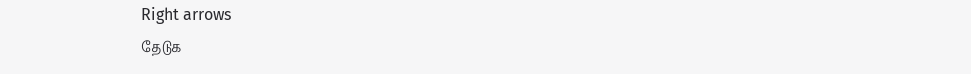Right arrows
தேடுக